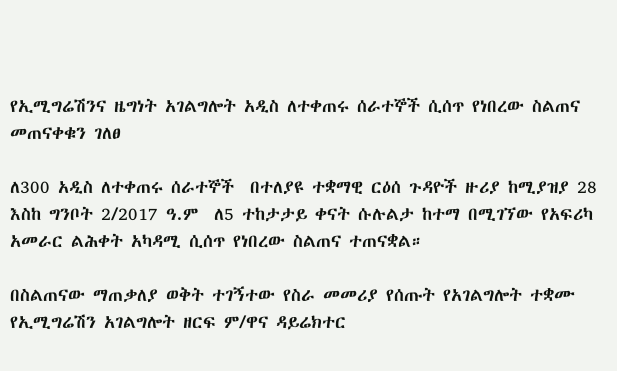የኢሚግሬሽንና ዜግነት አገልግሎት አዲስ ለተቀጠሩ ሰራተኞች ሲሰጥ የነበረው ስልጠና መጠናቀቁን ገለፀ

ለ300 አዲስ ለተቀጠሩ ሰራተኞች  በተለያዩ ተቋማዊ ርዕሰ ጉዳዮች ዙሪያ ከሚያዝያ 28 እስከ ግንቦት 2/2017 ዓ.ም  ለ5 ተከታታይ ቀናት ሱሉልታ ከተማ በሚገኘው የአፍሪካ አመራር ልሕቀት አካዳሚ ሲሰጥ የነበረው ስልጠና ተጠናቋል።

በስልጠናው ማጠቃለያ ወቅት ተገኝተው የስራ መመሪያ የሰጡት የአገልግሎት ተቋሙ የኢሚግሬሽን አገልግሎት ዘርፍ ም/ዋና ዳይሬክተር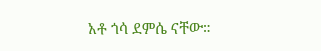አቶ ጎሳ ደምሴ ናቸው።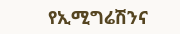የኢሚግሬሽንና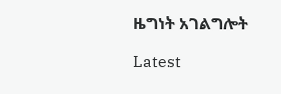ዜግነት አገልግሎት

Latest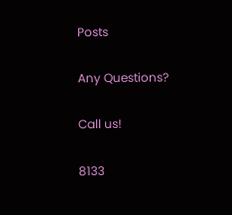Posts

Any Questions?

Call us!

8133